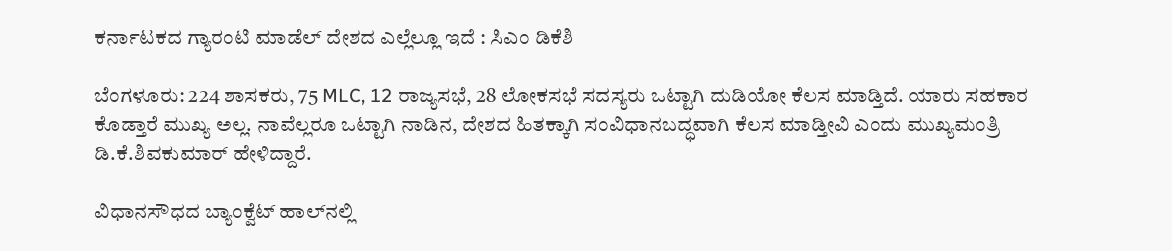ಕರ್ನಾಟಕದ ಗ್ಯಾರಂಟಿ ಮಾಡೆಲ್‌ ದೇಶದ ಎಲ್ಲೆಲ್ಲೂ ಇದೆ : ಸಿಎಂ ಡಿಕೆಶಿ

ಬೆಂಗಳೂರು: 224 ಶಾಸಕರು, 75 MLC, 12 ರಾಜ್ಯಸಭೆ, 28 ಲೋಕಸಭೆ ಸದಸ್ಯರು ಒಟ್ಟಾಗಿ ದುಡಿಯೋ ಕೆಲಸ ಮಾಡ್ತಿದೆ. ಯಾರು ಸಹಕಾರ ಕೊಡ್ತಾರೆ ಮುಖ್ಯ ಅಲ್ಲ. ನಾವೆಲ್ಲರೂ ಒಟ್ಟಾಗಿ ನಾಡಿನ, ದೇಶದ ಹಿತಕ್ಕಾಗಿ ಸಂವಿಧಾನಬದ್ಧವಾಗಿ ಕೆಲಸ ಮಾಡ್ತೀವಿ ಎಂದು ಮುಖ್ಯಮಂತ್ರಿ ಡಿ.ಕೆ.ಶಿವಕುಮಾರ್‌ ಹೇಳಿದ್ದಾರೆ.

ವಿಧಾನಸೌಧದ ಬ್ಯಾಂಕ್ವೆಟ್ ಹಾಲ್‌ನಲ್ಲಿ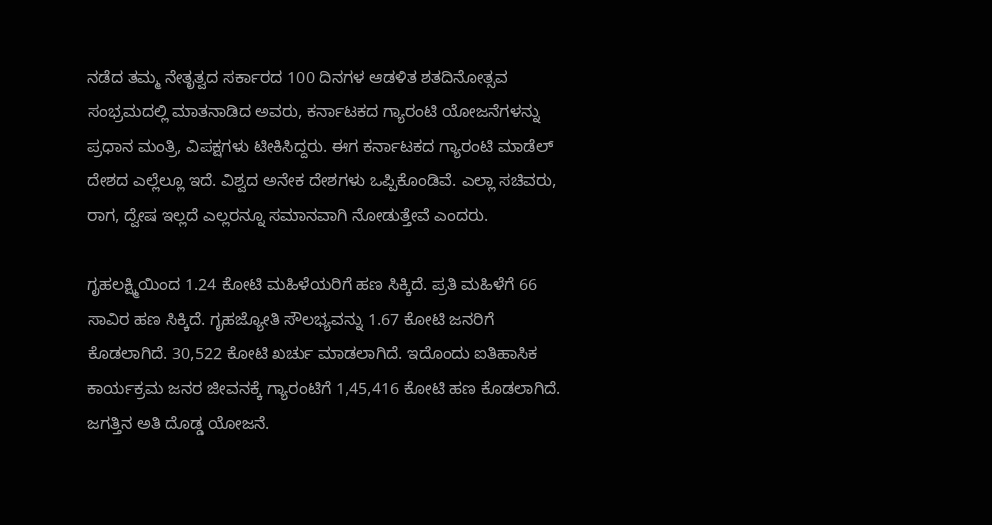ನಡೆದ ತಮ್ಮ ನೇತೃತ್ವದ ಸರ್ಕಾರದ 100 ದಿನಗಳ ಆಡಳಿತ ಶತದಿನೋತ್ಸವ ಸಂಭ್ರಮದಲ್ಲಿ ಮಾತನಾಡಿದ ಅವರು, ಕರ್ನಾಟಕದ ಗ್ಯಾರಂಟಿ ಯೋಜನೆಗಳನ್ನು ಪ್ರಧಾನ ಮಂತ್ರಿ, ವಿಪಕ್ಷಗಳು ಟೀಕಿಸಿದ್ದರು. ಈಗ ಕರ್ನಾಟಕದ ಗ್ಯಾರಂಟಿ ಮಾಡೆಲ್‌ ದೇಶದ ಎಲ್ಲೆಲ್ಲೂ ಇದೆ. ವಿಶ್ವದ ಅನೇಕ ದೇಶಗಳು ಒಪ್ಪಿಕೊಂಡಿವೆ. ಎಲ್ಲಾ ಸಚಿವರು, ರಾಗ, ದ್ವೇಷ ‌ಇಲ್ಲದೆ ಎಲ್ಲರನ್ನೂ ಸಮಾನವಾಗಿ ನೋಡುತ್ತೇವೆ ಎಂದರು.

ಗೃಹಲಕ್ಷ್ಮಿಯಿಂದ 1.24 ಕೋಟಿ ಮಹಿಳೆಯರಿಗೆ ಹಣ ಸಿಕ್ಕಿದೆ. ಪ್ರತಿ ಮಹಿಳೆಗೆ 66 ಸಾವಿರ ಹಣ ಸಿಕ್ಕಿದೆ. ಗೃಹಜ್ಯೋತಿ ಸೌಲಭ್ಯವನ್ನು 1.67 ಕೋಟಿ ಜನರಿಗೆ ಕೊಡಲಾಗಿದೆ. 30,522 ಕೋಟಿ ಖರ್ಚು ಮಾಡಲಾಗಿದೆ. ಇದೊಂದು ಐತಿಹಾಸಿಕ ಕಾರ್ಯಕ್ರಮ ಜನರ ಜೀವನಕ್ಕೆ ಗ್ಯಾರಂಟಿಗೆ 1,45,416 ಕೋಟಿ ಹಣ ಕೊಡಲಾಗಿದೆ. ಜಗತ್ತಿನ ಅತಿ ದೊಡ್ಡ ಯೋಜನೆ.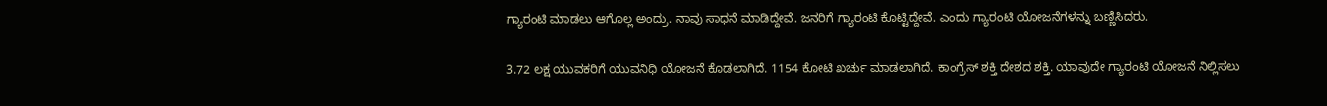ಗ್ಯಾರಂಟಿ ಮಾಡಲು ಆಗೊಲ್ಲ ಅಂದ್ರು. ನಾವು ಸಾಧನೆ ಮಾಡಿದ್ದೇವೆ. ಜನರಿಗೆ ಗ್ಯಾರಂಟಿ ಕೊಟ್ಟಿದ್ದೇವೆ. ಎಂದು ಗ್ಯಾರಂಟಿ ಯೋಜನೆಗಳನ್ನು ಬಣ್ಣಿಸಿದರು.

3.72 ಲಕ್ಷ ಯುವಕರಿಗೆ ಯುವನಿಧಿ ಯೋಜನೆ ಕೊಡಲಾಗಿದೆ. 1154 ಕೋಟಿ ಖರ್ಚು ಮಾಡಲಾಗಿದೆ. ಕಾಂಗ್ರೆಸ್ ಶಕ್ತಿ ದೇಶದ ಶಕ್ತಿ. ಯಾವುದೇ ಗ್ಯಾರಂಟಿ ಯೋಜನೆ ನಿಲ್ಲಿಸಲು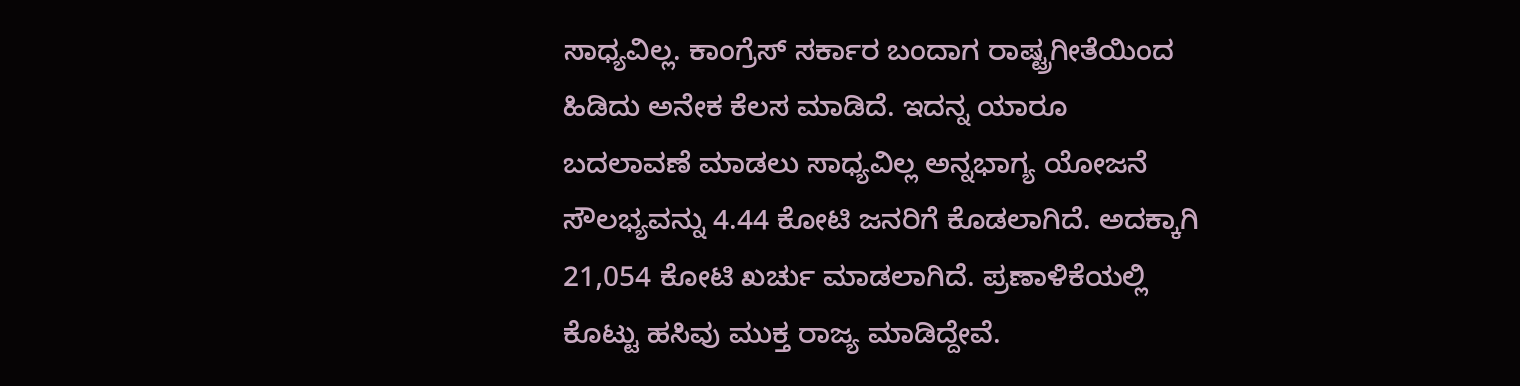ಸಾಧ್ಯವಿಲ್ಲ. ಕಾಂಗ್ರೆಸ್ ಸರ್ಕಾರ ಬಂದಾಗ ರಾಷ್ಟ್ರಗೀತೆಯಿಂದ ಹಿಡಿದು ಅನೇಕ ಕೆಲಸ ಮಾಡಿದೆ. ಇದನ್ನ ಯಾರೂ ಬದಲಾವಣೆ ‌ಮಾಡಲು ಸಾಧ್ಯವಿಲ್ಲ ಅನ್ನಭಾಗ್ಯ ಯೋಜನೆ ಸೌಲಭ್ಯವನ್ನು 4.44 ಕೋಟಿ ಜನರಿಗೆ ಕೊಡಲಾಗಿದೆ. ಅದಕ್ಕಾಗಿ 21,054 ಕೋಟಿ ಖರ್ಚು ‌ಮಾಡಲಾಗಿದೆ. ಪ್ರಣಾಳಿಕೆಯಲ್ಲಿ ಕೊಟ್ಟು ಹಸಿವು ಮುಕ್ತ ರಾಜ್ಯ ಮಾಡಿದ್ದೇವೆ.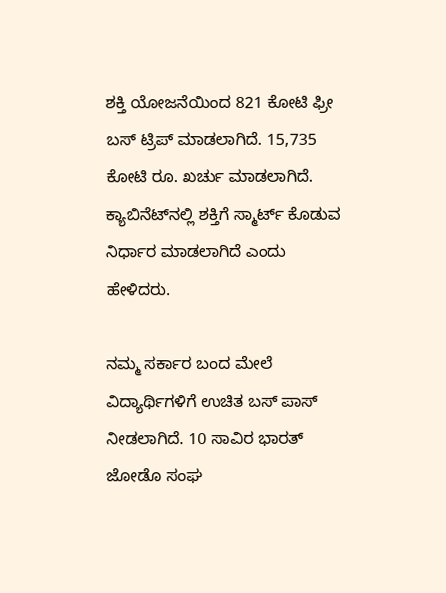ಶಕ್ತಿ ಯೋಜನೆಯಿಂದ 821 ಕೋಟಿ ಫ್ರೀ ಬಸ್ ಟ್ರಿಪ್ ಮಾಡಲಾಗಿದೆ. 15,735 ಕೋಟಿ ರೂ. ಖರ್ಚು ಮಾಡಲಾಗಿದೆ. ಕ್ಯಾಬಿನೆಟ್‌ನಲ್ಲಿ ಶಕ್ತಿಗೆ ಸ್ಮಾರ್ಟ್ ಕೊಡುವ ನಿರ್ಧಾರ ಮಾಡಲಾಗಿದೆ ಎಂದು ಹೇಳಿದರು.

ನಮ್ಮ ಸರ್ಕಾರ ಬಂದ ಮೇಲೆ ವಿದ್ಯಾರ್ಥಿಗಳಿಗೆ ಉಚಿತ ಬಸ್ ಪಾಸ್ ನೀಡಲಾಗಿದೆ. 10 ಸಾವಿರ ಭಾರತ್ ಜೋಡೊ ಸಂಘ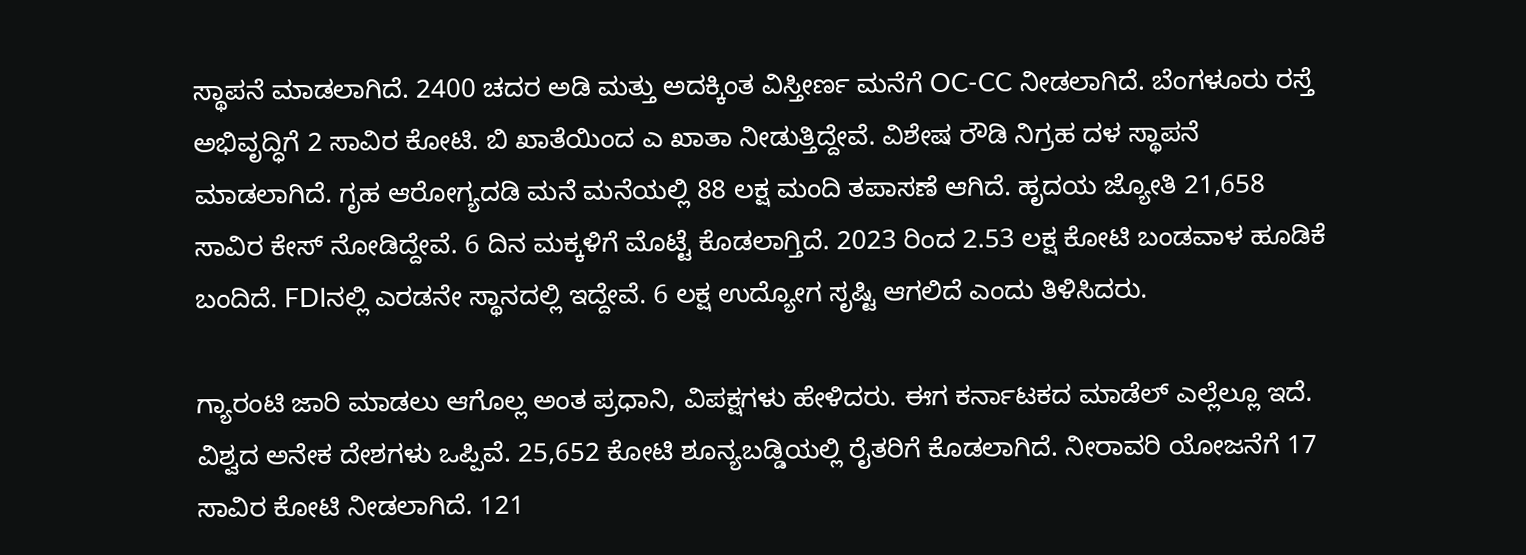ಸ್ಥಾಪನೆ ಮಾಡಲಾಗಿದೆ. 2400 ಚದರ ಅಡಿ ಮತ್ತು ಅದಕ್ಕಿಂತ ವಿಸ್ತೀರ್ಣ ಮನೆಗೆ OC-CC ನೀಡಲಾಗಿದೆ. ಬೆಂಗಳೂರು ರಸ್ತೆ ಅಭಿವೃದ್ಧಿಗೆ 2 ಸಾವಿರ ಕೋಟಿ. ಬಿ ಖಾತೆಯಿಂದ ಎ ಖಾತಾ ನೀಡುತ್ತಿದ್ದೇವೆ. ವಿಶೇಷ ರೌಡಿ ನಿಗ್ರಹ ದಳ ಸ್ಥಾಪನೆ ಮಾಡಲಾಗಿದೆ. ಗೃಹ ಆರೋಗ್ಯದಡಿ ಮನೆ ಮನೆಯಲ್ಲಿ 88 ಲಕ್ಷ ಮಂದಿ ತಪಾಸಣೆ ಆಗಿದೆ. ಹೃದಯ ಜ್ಯೋತಿ 21,658 ಸಾವಿರ ಕೇಸ್ ನೋಡಿದ್ದೇವೆ‌. 6 ದಿನ ಮಕ್ಕಳಿಗೆ ಮೊಟ್ಟೆ ಕೊಡಲಾಗ್ತಿದೆ. 2023 ರಿಂದ 2.53 ಲಕ್ಷ ಕೋಟಿ ಬಂಡವಾಳ ಹೂಡಿಕೆ ಬಂದಿದೆ. FDIನಲ್ಲಿ ಎರಡನೇ ಸ್ಥಾನದಲ್ಲಿ ಇದ್ದೇವೆ‌. 6 ಲಕ್ಷ ಉದ್ಯೋಗ ಸೃಷ್ಟಿ ಆಗಲಿದೆ ಎಂದು ತಿಳಿಸಿದರು.

ಗ್ಯಾರಂಟಿ ಜಾರಿ ಮಾಡಲು ಆಗೊಲ್ಲ ಅಂತ ಪ್ರಧಾನಿ, ವಿಪಕ್ಷಗಳು ಹೇಳಿದರು. ಈಗ ಕರ್ನಾಟಕದ ಮಾಡೆಲ್ ಎಲ್ಲೆಲ್ಲೂ ಇದೆ. ವಿಶ್ವದ ಅನೇಕ ದೇಶಗಳು ಒಪ್ಪಿವೆ. 25,652 ಕೋಟಿ ಶೂನ್ಯಬಡ್ಡಿಯಲ್ಲಿ ರೈತರಿಗೆ ಕೊಡಲಾಗಿದೆ. ನೀರಾವರಿ ಯೋಜನೆಗೆ 17 ಸಾವಿರ ಕೋಟಿ ನೀಡಲಾಗಿದೆ. 121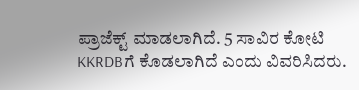ಪ್ರಾಜೆಕ್ಟ್ ಮಾಡಲಾಗಿದೆ. 5 ಸಾವಿರ ಕೋಟಿ KKRDBಗೆ ಕೊಡಲಾಗಿದೆ ಎಂದು ವಿವರಿಸಿದರು.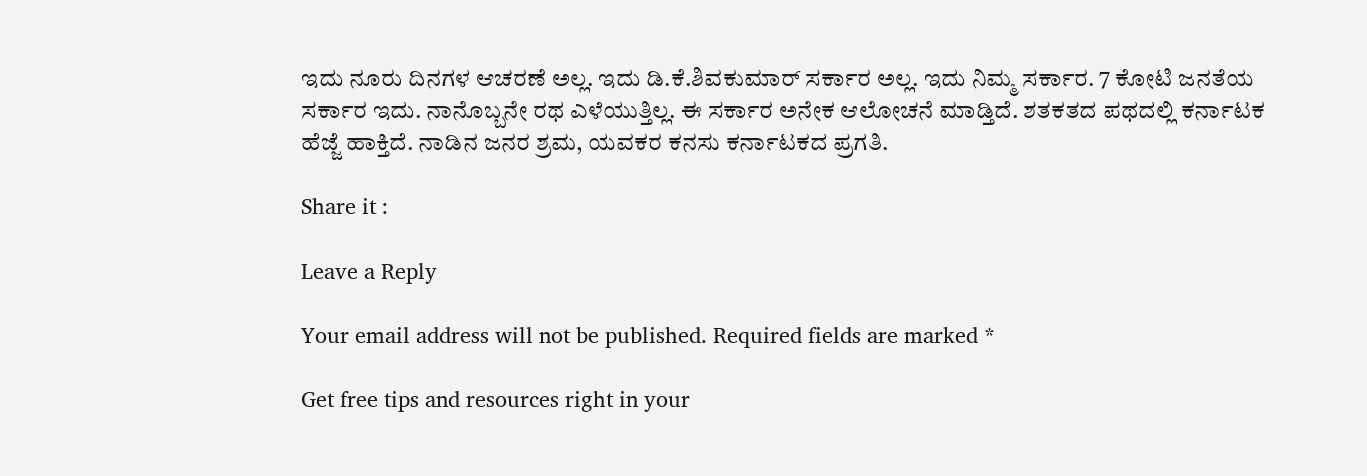ಇದು ನೂರು ದಿನಗಳ ಆಚರಣೆ ಅಲ್ಲ. ಇದು ಡಿ.ಕೆ.ಶಿವಕುಮಾರ್ ಸರ್ಕಾರ ಅಲ್ಲ. ಇದು ನಿಮ್ಮ ಸರ್ಕಾರ. 7 ಕೋಟಿ ಜನತೆಯ ಸರ್ಕಾರ ಇದು. ನಾನೊಬ್ಬನೇ ರಥ ಎಳೆಯುತ್ತಿಲ್ಲ. ಈ ಸರ್ಕಾರ ಅನೇಕ ಆಲೋಚನೆ ಮಾಡ್ತಿದೆ. ಶತಕತದ ಪಥದಲ್ಲಿ ಕರ್ನಾಟಕ ಹೆಜ್ಜೆ ಹಾಕ್ತಿದೆ. ನಾಡಿನ ಜನರ ಶ್ರಮ, ಯವಕರ ಕನಸು ಕರ್ನಾಟಕದ ಪ್ರಗತಿ.

Share it :

Leave a Reply

Your email address will not be published. Required fields are marked *

Get free tips and resources right in your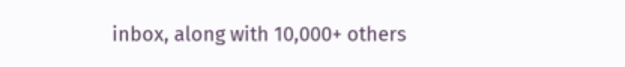inbox, along with 10,000+ others